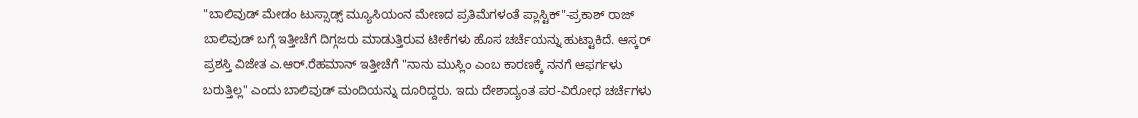"ಬಾಲಿವುಡ್ ಮೇಡಂ ಟುಸ್ಸಾಡ್ಸ್ ಮ್ಯೂಸಿಯಂನ ಮೇಣದ ಪ್ರತಿಮೆಗಳಂತೆ ಪ್ಲಾಸ್ಟಿಕ್"-ಪ್ರಕಾಶ್ ರಾಜ್
ಬಾಲಿವುಡ್ ಬಗ್ಗೆ ಇತ್ತೀಚೆಗೆ ದಿಗ್ಗಜರು ಮಾಡುತ್ತಿರುವ ಟೀಕೆಗಳು ಹೊಸ ಚರ್ಚೆಯನ್ನು ಹುಟ್ಟಾಕಿದೆ. ಆಸ್ಕರ್ ಪ್ರಶಸ್ತಿ ವಿಜೇತ ಎ.ಆರ್.ರೆಹಮಾನ್ ಇತ್ತೀಚೆಗೆ "ನಾನು ಮುಸ್ಲಿಂ ಎಂಬ ಕಾರಣಕ್ಕೆ ನನಗೆ ಆಫರ್ಗಳು ಬರುತ್ತಿಲ್ಲ" ಎಂದು ಬಾಲಿವುಡ್ ಮಂದಿಯನ್ನು ದೂರಿದ್ದರು. ಇದು ದೇಶಾದ್ಯಂತ ಪರ-ವಿರೋಧ ಚರ್ಚೆಗಳು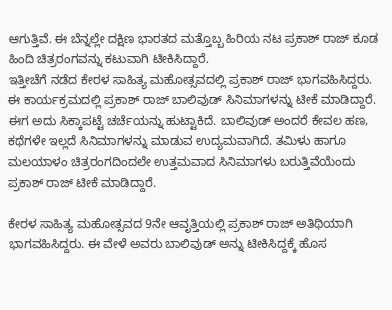ಆಗುತ್ತಿವೆ. ಈ ಬೆನ್ನಲ್ಲೇ ದಕ್ಷಿಣ ಭಾರತದ ಮತ್ತೊಬ್ಬ ಹಿರಿಯ ನಟ ಪ್ರಕಾಶ್ ರಾಜ್ ಕೂಡ ಹಿಂದಿ ಚಿತ್ರರಂಗವನ್ನು ಕಟುವಾಗಿ ಟೀಕಿಸಿದ್ದಾರೆ.
ಇತ್ತೀಚೆಗೆ ನಡೆದ ಕೇರಳ ಸಾಹಿತ್ಯ ಮಹೋತ್ಸವದಲ್ಲಿ ಪ್ರಕಾಶ್ ರಾಜ್ ಭಾಗವಹಿಸಿದ್ದರು. ಈ ಕಾರ್ಯಕ್ರಮದಲ್ಲಿ ಪ್ರಕಾಶ್ ರಾಜ್ ಬಾಲಿವುಡ್ ಸಿನಿಮಾಗಳನ್ನು ಟೀಕೆ ಮಾಡಿದ್ದಾರೆ. ಈಗ ಅದು ಸಿಕ್ಕಾಪಟ್ಟೆ ಚರ್ಚೆಯನ್ನು ಹುಟ್ಟಾಕಿದೆ. ಬಾಲಿವುಡ್ ಅಂದರೆ ಕೇವಲ ಹಣ, ಕಥೆಗಳೇ ಇಲ್ಲದೆ ಸಿನಿಮಾಗಳನ್ನು ಮಾಡುವ ಉದ್ಯಮವಾಗಿದೆ. ತಮಿಳು ಹಾಗೂ ಮಲಯಾಳಂ ಚಿತ್ರರಂಗದಿಂದಲೇ ಉತ್ತಮವಾದ ಸಿನಿಮಾಗಳು ಬರುತ್ತಿವೆಯೆಂದು ಪ್ರಕಾಶ್ ರಾಜ್ ಟೀಕೆ ಮಾಡಿದ್ದಾರೆ.

ಕೇರಳ ಸಾಹಿತ್ಯ ಮಹೋತ್ಸವದ 9ನೇ ಆವೃತ್ತಿಯಲ್ಲಿ ಪ್ರಕಾಶ್ ರಾಜ್ ಅತಿಥಿಯಾಗಿ ಭಾಗವಹಿಸಿದ್ದರು. ಈ ವೇಳೆ ಅವರು ಬಾಲಿವುಡ್ ಅನ್ನು ಟೀಕಿಸಿದ್ದಕ್ಕೆ ಹೊಸ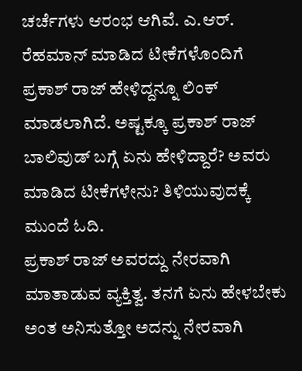ಚರ್ಚೆಗಳು ಆರಂಭ ಆಗಿವೆ. ಎ.ಆರ್. ರೆಹಮಾನ್ ಮಾಡಿದ ಟೀಕೆಗಳೊಂದಿಗೆ ಪ್ರಕಾಶ್ ರಾಜ್ ಹೇಳಿದ್ದನ್ನೂ ಲಿಂಕ್ ಮಾಡಲಾಗಿದೆ. ಅಷ್ಟಕ್ಕೂ ಪ್ರಕಾಶ್ ರಾಜ್ ಬಾಲಿವುಡ್ ಬಗ್ಗೆ ಏನು ಹೇಳಿದ್ದಾರೆ? ಅವರು ಮಾಡಿದ ಟೀಕೆಗಳೇನು? ತಿಳಿಯುವುದಕ್ಕೆ ಮುಂದೆ ಓದಿ.
ಪ್ರಕಾಶ್ ರಾಜ್ ಅವರದ್ದು ನೇರವಾಗಿ ಮಾತಾಡುವ ವ್ಯಕ್ತಿತ್ವ. ತನಗೆ ಏನು ಹೇಳಬೇಕು ಅಂತ ಅನಿಸುತ್ತೋ ಅದನ್ನು ನೇರವಾಗಿ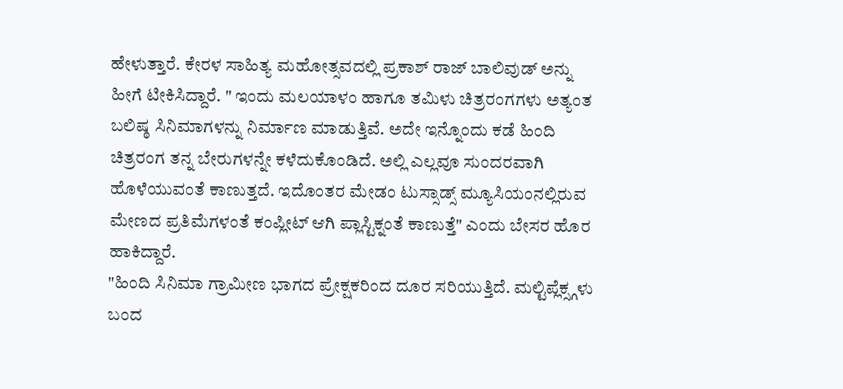ಹೇಳುತ್ತಾರೆ. ಕೇರಳ ಸಾಹಿತ್ಯ ಮಹೋತ್ಸವದಲ್ಲಿ ಪ್ರಕಾಶ್ ರಾಜ್ ಬಾಲಿವುಡ್ ಅನ್ನು ಹೀಗೆ ಟೀಕಿಸಿದ್ದಾರೆ. " ಇಂದು ಮಲಯಾಳಂ ಹಾಗೂ ತಮಿಳು ಚಿತ್ರರಂಗಗಳು ಅತ್ಯಂತ ಬಲಿಷ್ಠ ಸಿನಿಮಾಗಳನ್ನು ನಿರ್ಮಾಣ ಮಾಡುತ್ತಿವೆ. ಅದೇ ಇನ್ನೊಂದು ಕಡೆ ಹಿಂದಿ ಚಿತ್ರರಂಗ ತನ್ನ ಬೇರುಗಳನ್ನೇ ಕಳೆದುಕೊಂಡಿದೆ. ಅಲ್ಲಿ ಎಲ್ಲವೂ ಸುಂದರವಾಗಿ ಹೊಳೆಯುವಂತೆ ಕಾಣುತ್ತದೆ. ಇದೊಂತರ ಮೇಡಂ ಟುಸ್ಸಾಡ್ಸ್ ಮ್ಯೂಸಿಯಂನಲ್ಲಿರುವ ಮೇಣದ ಪ್ರತಿಮೆಗಳಂತೆ ಕಂಪ್ಲೀಟ್ ಆಗಿ ಪ್ಲಾಸ್ಟಿಕ್ನಂತೆ ಕಾಣುತ್ತೆ" ಎಂದು ಬೇಸರ ಹೊರ ಹಾಕಿದ್ದಾರೆ.
"ಹಿಂದಿ ಸಿನಿಮಾ ಗ್ರಾಮೀಣ ಭಾಗದ ಪ್ರೇಕ್ಷಕರಿಂದ ದೂರ ಸರಿಯುತ್ತಿದೆ. ಮಲ್ಟಿಪ್ಲೆಕ್ಸ್ಗಳು ಬಂದ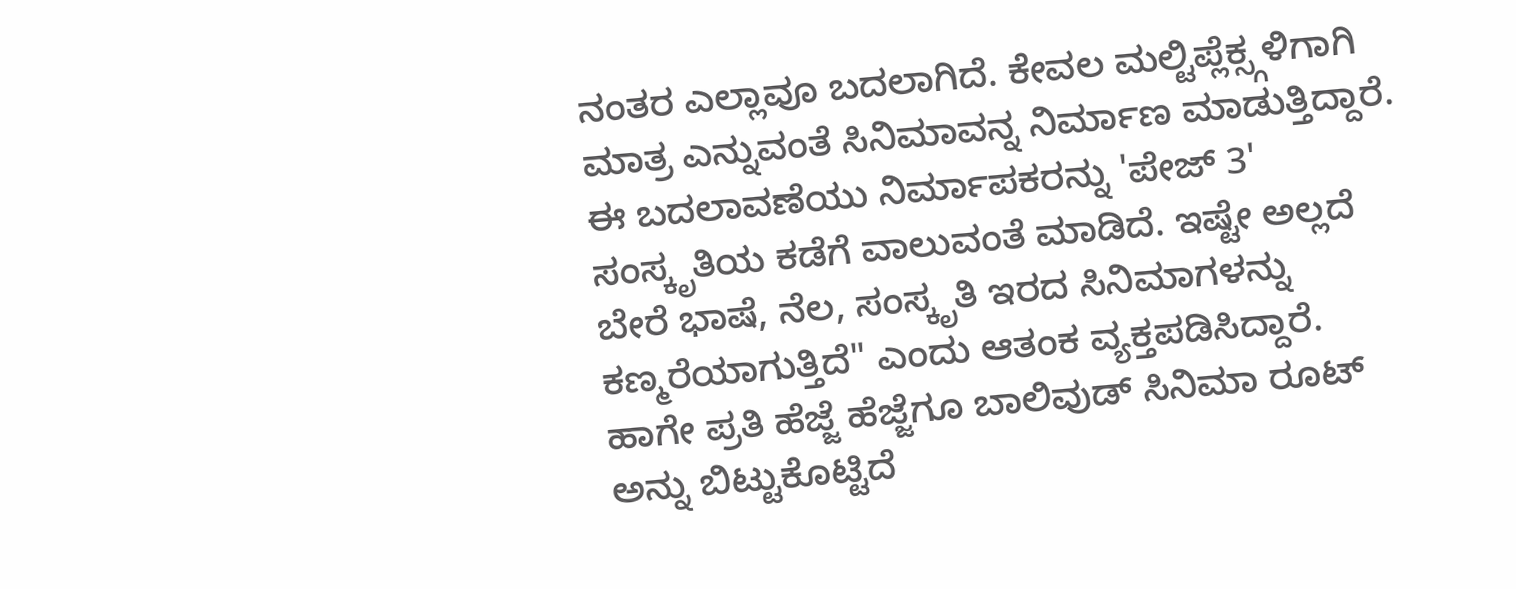ನಂತರ ಎಲ್ಲಾವೂ ಬದಲಾಗಿದೆ. ಕೇವಲ ಮಲ್ಟಿಪ್ಲೆಕ್ಸ್ಗಳಿಗಾಗಿ ಮಾತ್ರ ಎನ್ನುವಂತೆ ಸಿನಿಮಾವನ್ನ ನಿರ್ಮಾಣ ಮಾಡುತ್ತಿದ್ದಾರೆ. ಈ ಬದಲಾವಣೆಯು ನಿರ್ಮಾಪಕರನ್ನು 'ಪೇಜ್ 3' ಸಂಸ್ಕೃತಿಯ ಕಡೆಗೆ ವಾಲುವಂತೆ ಮಾಡಿದೆ. ಇಷ್ಟೇ ಅಲ್ಲದೆ ಬೇರೆ ಭಾಷೆ, ನೆಲ, ಸಂಸ್ಕೃತಿ ಇರದ ಸಿನಿಮಾಗಳನ್ನು ಕಣ್ಮರೆಯಾಗುತ್ತಿದೆ" ಎಂದು ಆತಂಕ ವ್ಯಕ್ತಪಡಿಸಿದ್ದಾರೆ.
ಹಾಗೇ ಪ್ರತಿ ಹೆಜ್ಜೆ ಹೆಜ್ಜೆಗೂ ಬಾಲಿವುಡ್ ಸಿನಿಮಾ ರೂಟ್ ಅನ್ನು ಬಿಟ್ಟುಕೊಟ್ಟಿದೆ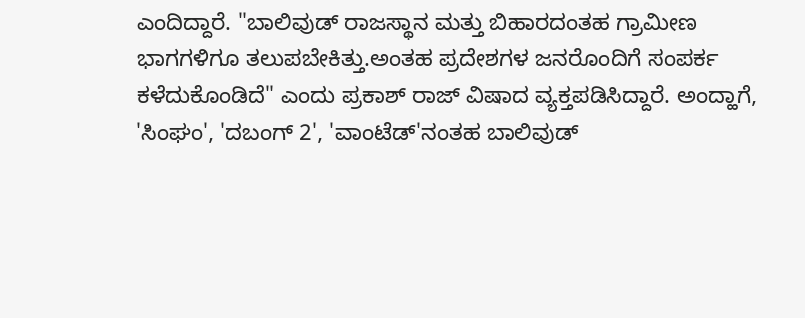ಎಂದಿದ್ದಾರೆ. "ಬಾಲಿವುಡ್ ರಾಜಸ್ಥಾನ ಮತ್ತು ಬಿಹಾರದಂತಹ ಗ್ರಾಮೀಣ ಭಾಗಗಳಿಗೂ ತಲುಪಬೇಕಿತ್ತು.ಅಂತಹ ಪ್ರದೇಶಗಳ ಜನರೊಂದಿಗೆ ಸಂಪರ್ಕ ಕಳೆದುಕೊಂಡಿದೆ" ಎಂದು ಪ್ರಕಾಶ್ ರಾಜ್ ವಿಷಾದ ವ್ಯಕ್ತಪಡಿಸಿದ್ದಾರೆ. ಅಂದ್ಹಾಗೆ, 'ಸಿಂಘಂ', 'ದಬಂಗ್ 2', 'ವಾಂಟೆಡ್'ನಂತಹ ಬಾಲಿವುಡ್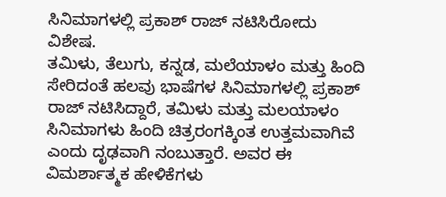ಸಿನಿಮಾಗಳಲ್ಲಿ ಪ್ರಕಾಶ್ ರಾಜ್ ನಟಿಸಿರೋದು ವಿಶೇಷ.
ತಮಿಳು, ತೆಲುಗು, ಕನ್ನಡ, ಮಲೆಯಾಳಂ ಮತ್ತು ಹಿಂದಿ ಸೇರಿದಂತೆ ಹಲವು ಭಾಷೆಗಳ ಸಿನಿಮಾಗಳಲ್ಲಿ ಪ್ರಕಾಶ್ ರಾಜ್ ನಟಿಸಿದ್ದಾರೆ, ತಮಿಳು ಮತ್ತು ಮಲಯಾಳಂ ಸಿನಿಮಾಗಳು ಹಿಂದಿ ಚಿತ್ರರಂಗಕ್ಕಿಂತ ಉತ್ತಮವಾಗಿವೆ ಎಂದು ದೃಢವಾಗಿ ನಂಬುತ್ತಾರೆ. ಅವರ ಈ ವಿಮರ್ಶಾತ್ಮಕ ಹೇಳಿಕೆಗಳು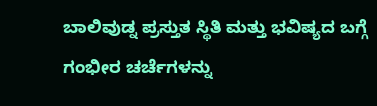ಬಾಲಿವುಡ್ನ ಪ್ರಸ್ತುತ ಸ್ಥಿತಿ ಮತ್ತು ಭವಿಷ್ಯದ ಬಗ್ಗೆ ಗಂಭೀರ ಚರ್ಚೆಗಳನ್ನು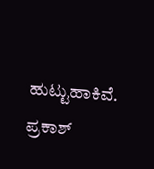ಹುಟ್ಟುಹಾಕಿವೆ. ಪ್ರಕಾಶ್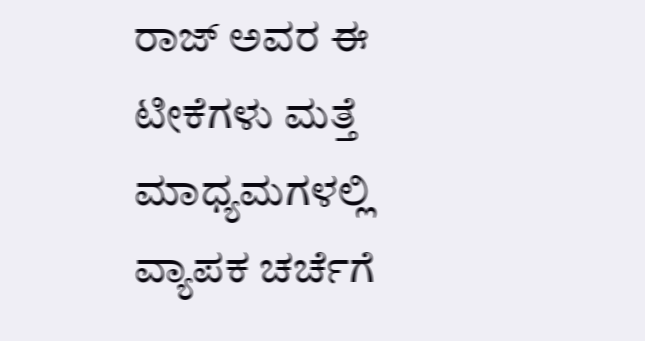ರಾಜ್ ಅವರ ಈ ಟೀಕೆಗಳು ಮತ್ತೆ ಮಾಧ್ಯಮಗಳಲ್ಲಿ ವ್ಯಾಪಕ ಚರ್ಚೆಗೆ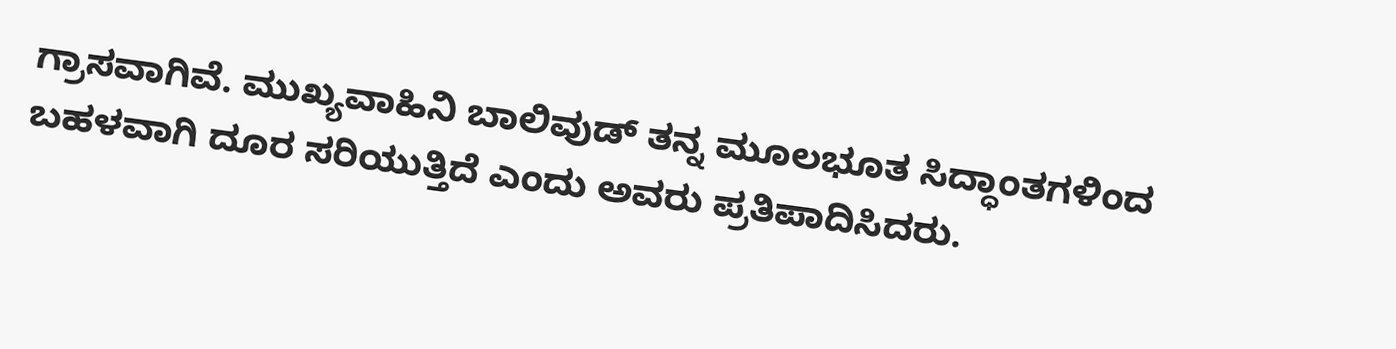ಗ್ರಾಸವಾಗಿವೆ. ಮುಖ್ಯವಾಹಿನಿ ಬಾಲಿವುಡ್ ತನ್ನ ಮೂಲಭೂತ ಸಿದ್ಧಾಂತಗಳಿಂದ ಬಹಳವಾಗಿ ದೂರ ಸರಿಯುತ್ತಿದೆ ಎಂದು ಅವರು ಪ್ರತಿಪಾದಿಸಿದರು.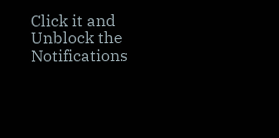Click it and Unblock the Notifications